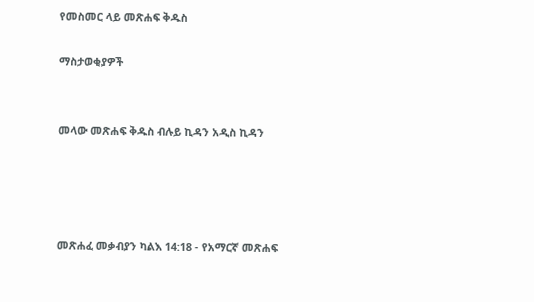የመስመር ላይ መጽሐፍ ቅዱስ

ማስታወቂያዎች


መላው መጽሐፍ ቅዱስ ብሉይ ኪዳን አዲስ ኪዳን




መጽሐፈ መቃብያን ካልእ 14:18 - የአማርኛ መጽሐፍ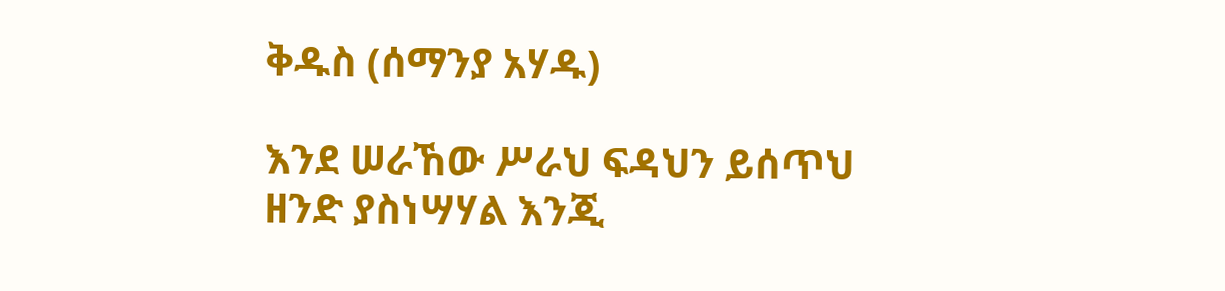ቅዱስ (ሰማንያ አሃዱ)

እንደ ሠራኸው ሥራህ ፍዳህን ይሰጥህ ዘንድ ያስነሣሃል እንጂ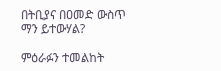በትቢያና በዐመድ ውስጥ ማን ይተውሃል?

ምዕራፉን ተመልከት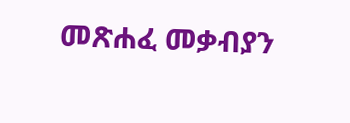መጽሐፈ መቃብያን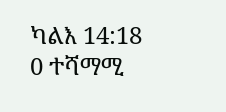ካልእ 14:18
0 ተሻማሚ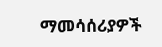ማመሳሰሪያዎች